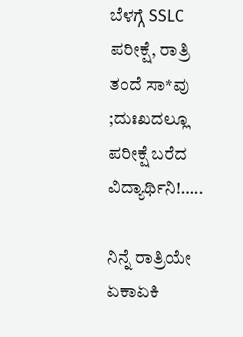ಬೆಳಗ್ಗೆ SSLC ಪರೀಕ್ಷೆ, ರಾತ್ರಿ ತಂದೆ ಸಾ*ವು ;ದುಃಖದಲ್ಲೂ ಪರೀಕ್ಷೆ ಬರೆದ ವಿದ್ಯಾರ್ಥಿನಿ!…..

ನಿನ್ನೆ ರಾತ್ರಿಯೇ ಏಕಾಏಕಿ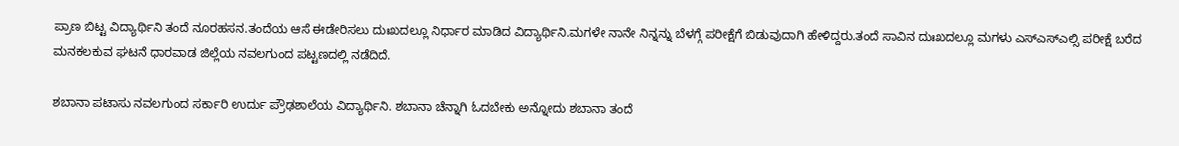ಪ್ರಾಣ ಬಿಟ್ಟ ವಿದ್ಯಾರ್ಥಿನಿ ತಂದೆ ನೂರಹಸನ.ತಂದೆಯ ಆಸೆ ಈಡೇರಿಸಲು ದುಃಖದಲ್ಲೂ ನಿರ್ಧಾರ ಮಾಡಿದ ವಿದ್ಯಾರ್ಥಿನಿ.ಮಗಳೇ ನಾನೇ ನಿನ್ನನ್ನು ಬೆಳಗ್ಗೆ ಪರೀಕ್ಷೆಗೆ ಬಿಡುವುದಾಗಿ ಹೇಳಿದ್ದರು.ತಂದೆ ಸಾವಿನ ದುಃಖದಲ್ಲೂ ಮಗಳು ಎಸ್ಎಸ್ಎಲ್ಸಿ ಪರೀಕ್ಷೆ ಬರೆದ ಮನಕಲಕುವ ಘಟನೆ ಧಾರವಾಡ ಜಿಲ್ಲೆಯ ನವಲಗುಂದ ಪಟ್ಟಣದಲ್ಲಿ ನಡೆದಿದೆ.

ಶಬಾನಾ ಪಟಾಸು ನವಲಗುಂದ ಸರ್ಕಾರಿ ಉರ್ದು ಪ್ರೌಢಶಾಲೆಯ ವಿದ್ಯಾರ್ಥಿನಿ. ಶಬಾನಾ ಚೆನ್ನಾಗಿ ಓದಬೇಕು ಅನ್ನೋದು ಶಬಾನಾ ತಂದೆ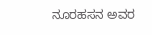ನೂರಹಸನ ಅವರ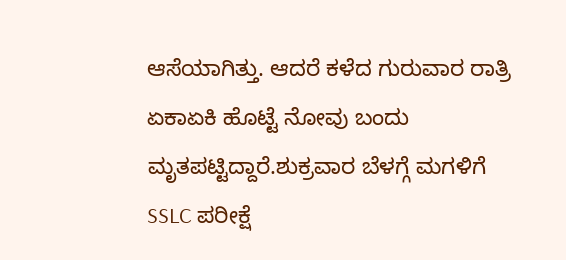ಆಸೆಯಾಗಿತ್ತು. ಆದರೆ ಕಳೆದ ಗುರುವಾರ ರಾತ್ರಿ ಏಕಾಏಕಿ ಹೊಟ್ಟೆ ನೋವು ಬಂದು ಮೃತಪಟ್ಟಿದ್ದಾರೆ.ಶುಕ್ರವಾರ ಬೆಳಗ್ಗೆ ಮಗಳಿಗೆ SSLC ಪರೀಕ್ಷೆ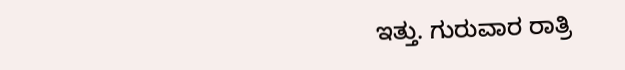ಇತ್ತು. ಗುರುವಾರ ರಾತ್ರಿ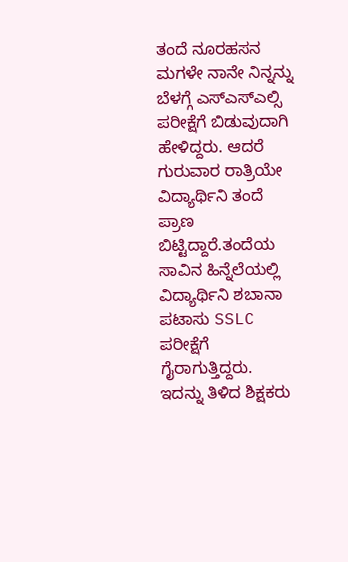ತಂದೆ ನೂರಹಸನ ಮಗಳೇ ನಾನೇ ನಿನ್ನನ್ನು ಬೆಳಗ್ಗೆ ಎಸ್ಎಸ್ಎಲ್ಸಿ ಪರೀಕ್ಷೆಗೆ ಬಿಡುವುದಾಗಿ ಹೇಳಿದ್ದರು. ಆದರೆ ಗುರುವಾರ ರಾತ್ರಿಯೇ ವಿದ್ಯಾರ್ಥಿನಿ ತಂದೆ ಪ್ರಾಣ ಬಿಟ್ಟಿದ್ದಾರೆ.ತಂದೆಯ ಸಾವಿನ ಹಿನ್ನೆಲೆಯಲ್ಲಿ ವಿದ್ಯಾರ್ಥಿನಿ ಶಬಾನಾ ಪಟಾಸು SSLC ಪರೀಕ್ಷೆಗೆ ಗೈರಾಗುತ್ತಿದ್ದರು. ಇದನ್ನು ತಿಳಿದ ಶಿಕ್ಷಕರು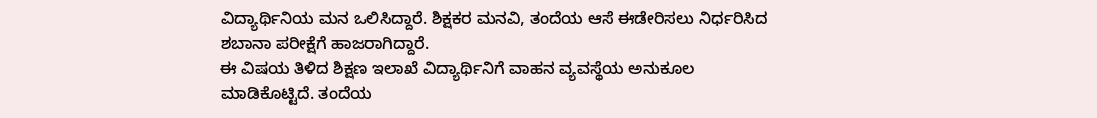ವಿದ್ಯಾರ್ಥಿನಿಯ ಮನ ಒಲಿಸಿದ್ದಾರೆ. ಶಿಕ್ಷಕರ ಮನವಿ, ತಂದೆಯ ಆಸೆ ಈಡೇರಿಸಲು ನಿರ್ಧರಿಸಿದ ಶಬಾನಾ ಪರೀಕ್ಷೆಗೆ ಹಾಜರಾಗಿದ್ದಾರೆ.
ಈ ವಿಷಯ ತಿಳಿದ ಶಿಕ್ಷಣ ಇಲಾಖೆ ವಿದ್ಯಾರ್ಥಿನಿಗೆ ವಾಹನ ವ್ಯವಸ್ಥೆಯ ಅನುಕೂಲ ಮಾಡಿಕೊಟ್ಟಿದೆ. ತಂದೆಯ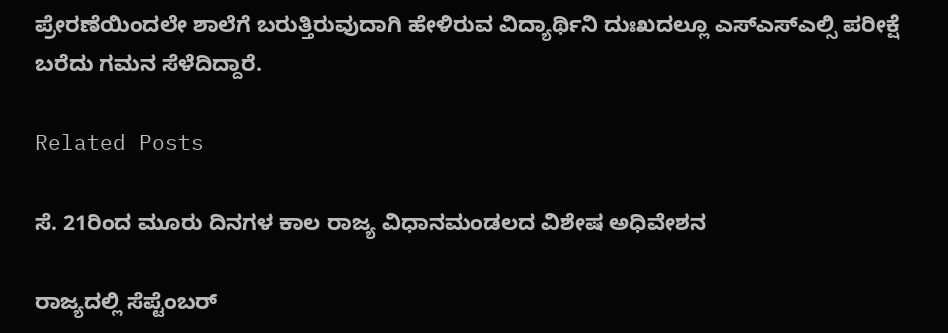ಪ್ರೇರಣೆಯಿಂದಲೇ ಶಾಲೆಗೆ ಬರುತ್ತಿರುವುದಾಗಿ ಹೇಳಿರುವ ವಿದ್ಯಾರ್ಥಿನಿ ದುಃಖದಲ್ಲೂ ಎಸ್ಎಸ್ಎಲ್ಸಿ ಪರೀಕ್ಷೆ ಬರೆದು ಗಮನ ಸೆಳೆದಿದ್ದಾರೆ.

Related Posts

ಸೆ. 21ರಿಂದ ಮೂರು ದಿನಗಳ ಕಾಲ ರಾಜ್ಯ ವಿಧಾನಮಂಡಲದ ವಿಶೇಷ ಅಧಿವೇಶನ

ರಾಜ್ಯದಲ್ಲಿ ಸೆಪ್ಟೆಂಬರ್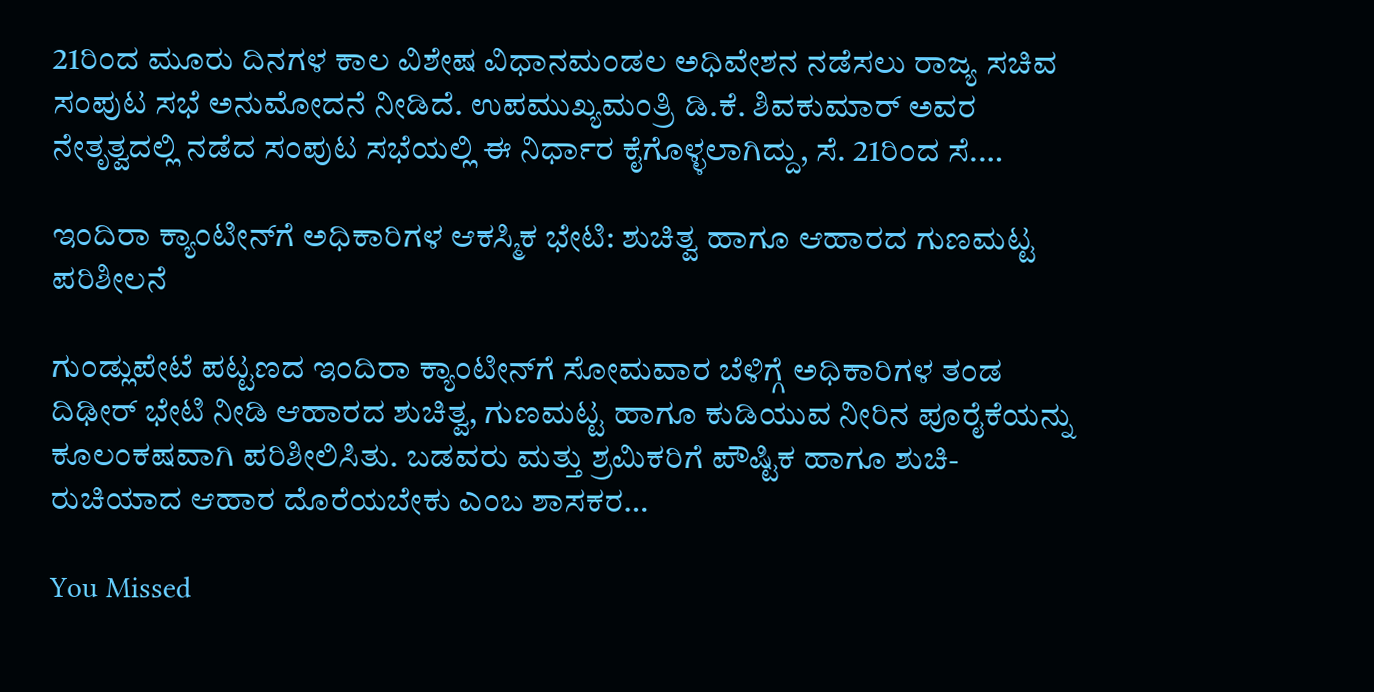21ರಿಂದ ಮೂರು ದಿನಗಳ ಕಾಲ ವಿಶೇಷ ವಿಧಾನಮಂಡಲ ಅಧಿವೇಶನ ನಡೆಸಲು ರಾಜ್ಯ ಸಚಿವ ಸಂಪುಟ ಸಭೆ ಅನುಮೋದನೆ ನೀಡಿದೆ. ಉಪಮುಖ್ಯಮಂತ್ರಿ ಡಿ.ಕೆ. ಶಿವಕುಮಾರ್ ಅವರ ನೇತೃತ್ವದಲ್ಲಿ ನಡೆದ ಸಂಪುಟ ಸಭೆಯಲ್ಲಿ ಈ ನಿರ್ಧಾರ ಕೈಗೊಳ್ಳಲಾಗಿದ್ದು, ಸೆ. 21ರಿಂದ ಸೆ.…

ಇಂದಿರಾ ಕ್ಯಾಂಟೀನ್‌ಗೆ ಅಧಿಕಾರಿಗಳ ಆಕಸ್ಮಿಕ ಭೇಟಿ: ಶುಚಿತ್ವ ಹಾಗೂ ಆಹಾರದ ಗುಣಮಟ್ಟ ಪರಿಶೀಲನೆ

ಗುಂಡ್ಲುಪೇಟೆ ಪಟ್ಟಣದ ಇಂದಿರಾ ಕ್ಯಾಂಟೀನ್‌ಗೆ ಸೋಮವಾರ ಬೆಳಿಗ್ಗೆ ಅಧಿಕಾರಿಗಳ ತಂಡ ದಿಢೀರ್ ಭೇಟಿ ನೀಡಿ ಆಹಾರದ ಶುಚಿತ್ವ, ಗುಣಮಟ್ಟ ಹಾಗೂ ಕುಡಿಯುವ ನೀರಿನ ಪೂರೈಕೆಯನ್ನು ಕೂಲಂಕಷವಾಗಿ ಪರಿಶೀಲಿಸಿತು. ಬಡವರು ಮತ್ತು ಶ್ರಮಿಕರಿಗೆ ಪೌಷ್ಟಿಕ ಹಾಗೂ ಶುಚಿ-ರುಚಿಯಾದ ಆಹಾರ ದೊರೆಯಬೇಕು ಎಂಬ ಶಾಸಕರ…

You Missed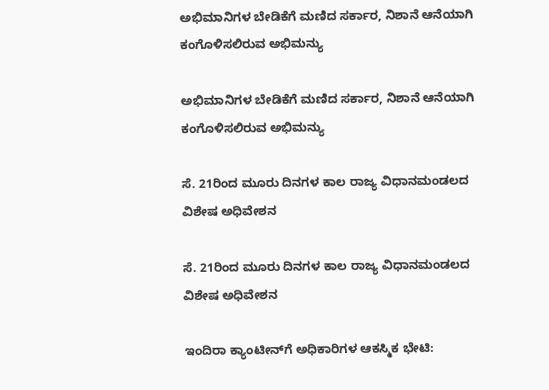ಅಭಿಮಾನಿಗಳ ಬೇಡಿಕೆಗೆ ಮಣಿದ ಸರ್ಕಾರ, ನಿಶಾನೆ ಆನೆಯಾಗಿ ಕಂಗೊಳಿಸಲಿರುವ ಅಭಿಮನ್ಯು

ಅಭಿಮಾನಿಗಳ ಬೇಡಿಕೆಗೆ ಮಣಿದ ಸರ್ಕಾರ, ನಿಶಾನೆ ಆನೆಯಾಗಿ ಕಂಗೊಳಿಸಲಿರುವ ಅಭಿಮನ್ಯು

ಸೆ. 21ರಿಂದ ಮೂರು ದಿನಗಳ ಕಾಲ ರಾಜ್ಯ ವಿಧಾನಮಂಡಲದ ವಿಶೇಷ ಅಧಿವೇಶನ

ಸೆ. 21ರಿಂದ ಮೂರು ದಿನಗಳ ಕಾಲ ರಾಜ್ಯ ವಿಧಾನಮಂಡಲದ ವಿಶೇಷ ಅಧಿವೇಶನ

ಇಂದಿರಾ ಕ್ಯಾಂಟೀನ್‌ಗೆ ಅಧಿಕಾರಿಗಳ ಆಕಸ್ಮಿಕ ಭೇಟಿ: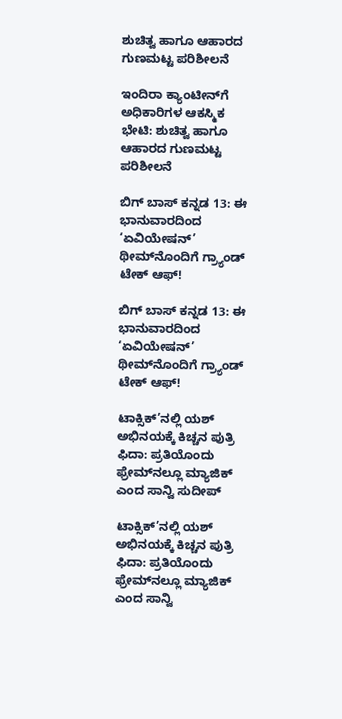ಶುಚಿತ್ವ ಹಾಗೂ ಆಹಾರದ ಗುಣಮಟ್ಟ ಪರಿಶೀಲನೆ

ಇಂದಿರಾ ಕ್ಯಾಂಟೀನ್‌ಗೆ ಅಧಿಕಾರಿಗಳ ಆಕಸ್ಮಿಕ ಭೇಟಿ: ಶುಚಿತ್ವ ಹಾಗೂ ಆಹಾರದ ಗುಣಮಟ್ಟ ಪರಿಶೀಲನೆ

ಬಿಗ್ ಬಾಸ್ ಕನ್ನಡ 13: ಈ ಭಾನುವಾರದಿಂದ ‘ಏವಿಯೇಷನ್’ ಥೀಮ್‌ನೊಂದಿಗೆ ಗ್ರ್ಯಾಂಡ್ ಟೇಕ್ ಆಫ್!

ಬಿಗ್ ಬಾಸ್ ಕನ್ನಡ 13: ಈ ಭಾನುವಾರದಿಂದ ‘ಏವಿಯೇಷನ್’ ಥೀಮ್‌ನೊಂದಿಗೆ ಗ್ರ್ಯಾಂಡ್ ಟೇಕ್ ಆಫ್!

ಟಾಕ್ಸಿಕ್‌’ನಲ್ಲಿ ಯಶ್‌ ಅಭಿನಯಕ್ಕೆ ಕಿಚ್ಚನ ಪುತ್ರಿ ಫಿದಾ: ಪ್ರತಿಯೊಂದು ಫ್ರೇಮ್‌ನಲ್ಲೂ ಮ್ಯಾಜಿಕ್‌ ಎಂದ ಸಾನ್ವಿ ಸುದೀಪ್‌

ಟಾಕ್ಸಿಕ್‌’ನಲ್ಲಿ ಯಶ್‌ ಅಭಿನಯಕ್ಕೆ ಕಿಚ್ಚನ ಪುತ್ರಿ ಫಿದಾ: ಪ್ರತಿಯೊಂದು ಫ್ರೇಮ್‌ನಲ್ಲೂ ಮ್ಯಾಜಿಕ್‌ ಎಂದ ಸಾನ್ವಿ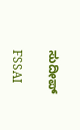ಸುದೀಪ್‌

FSSAI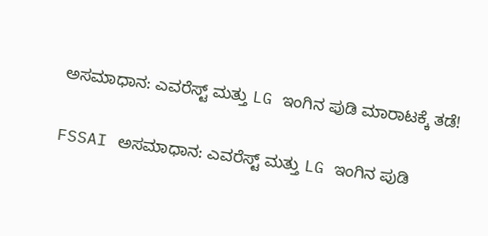ಅಸಮಾಧಾನ: ಎವರೆಸ್ಟ್ ಮತ್ತು LG ಇಂಗಿನ ಪುಡಿ ಮಾರಾಟಕ್ಕೆ ತಡೆ!

FSSAI ಅಸಮಾಧಾನ: ಎವರೆಸ್ಟ್ ಮತ್ತು LG ಇಂಗಿನ ಪುಡಿ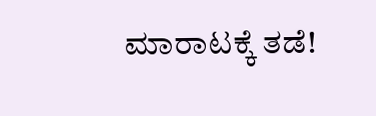ಮಾರಾಟಕ್ಕೆ ತಡೆ!